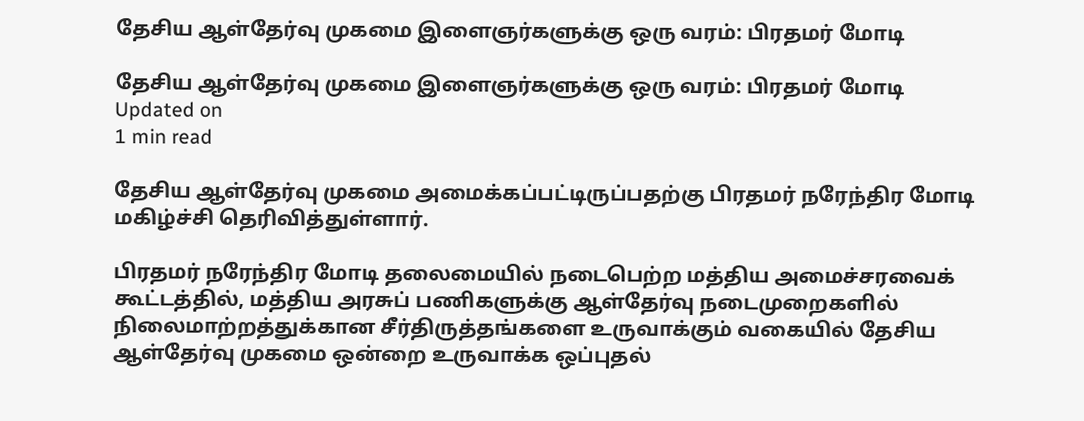தேசிய ஆள்தேர்வு முகமை இளைஞர்களுக்கு ஒரு வரம்: பிரதமர் மோடி

தேசிய ஆள்தேர்வு முகமை இளைஞர்களுக்கு ஒரு வரம்: பிரதமர் மோடி
Updated on
1 min read

தேசிய ஆள்தேர்வு முகமை அமைக்கப்பட்டிருப்பதற்கு பிரதமர் நரேந்திர மோடி மகிழ்ச்சி தெரிவித்துள்ளார்.

பிரதமர் நரேந்திர மோடி தலைமையில் நடைபெற்ற மத்திய அமைச்சரவைக் கூட்டத்தில், மத்திய அரசுப் பணிகளுக்கு ஆள்தேர்வு நடைமுறைகளில் நிலைமாற்றத்துக்கான சீர்திருத்தங்களை உருவாக்கும் வகையில் தேசிய ஆள்தேர்வு முகமை ஒன்றை உருவாக்க ஒப்புதல்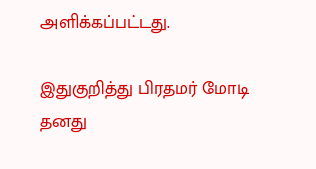அளிக்கப்பட்டது.

இதுகுறித்து பிரதமர் மோடி தனது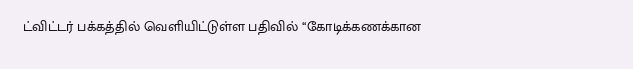ட்விட்டர் பக்கத்தில் வெளியிட்டுள்ள பதிவில் ‘‘கோடிக்கணக்கான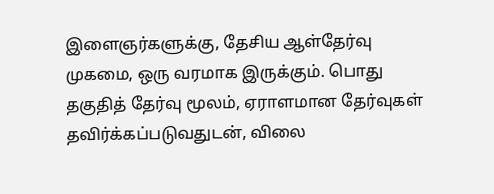இளைஞர்களுக்கு, தேசிய ஆள்தேர்வு முகமை, ஒரு வரமாக இருக்கும். பொது தகுதித் தேர்வு மூலம், ஏராளமான தேர்வுகள் தவிர்க்கப்படுவதுடன், விலை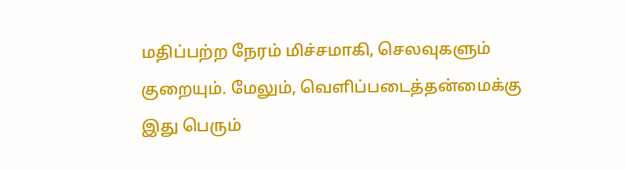மதிப்பற்ற நேரம் மிச்சமாகி, செலவுகளும் குறையும். மேலும், வெளிப்படைத்தன்மைக்கு இது பெரும்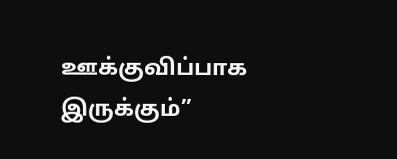ஊக்குவிப்பாக இருக்கும்”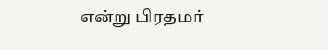என்று பிரதமர்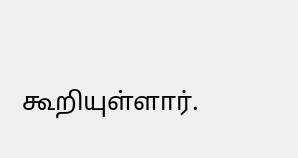கூறியுள்ளார்.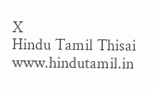X
Hindu Tamil Thisai
www.hindutamil.in